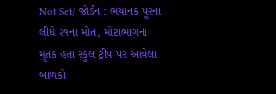Not Set/ જોર્ડન : ભયાનક પૂરના લીધે ૨૧ના મોત, મોટાભાગના મૃતક હતા સ્કુલ ટ્રીપ પર આવેલા બાળકો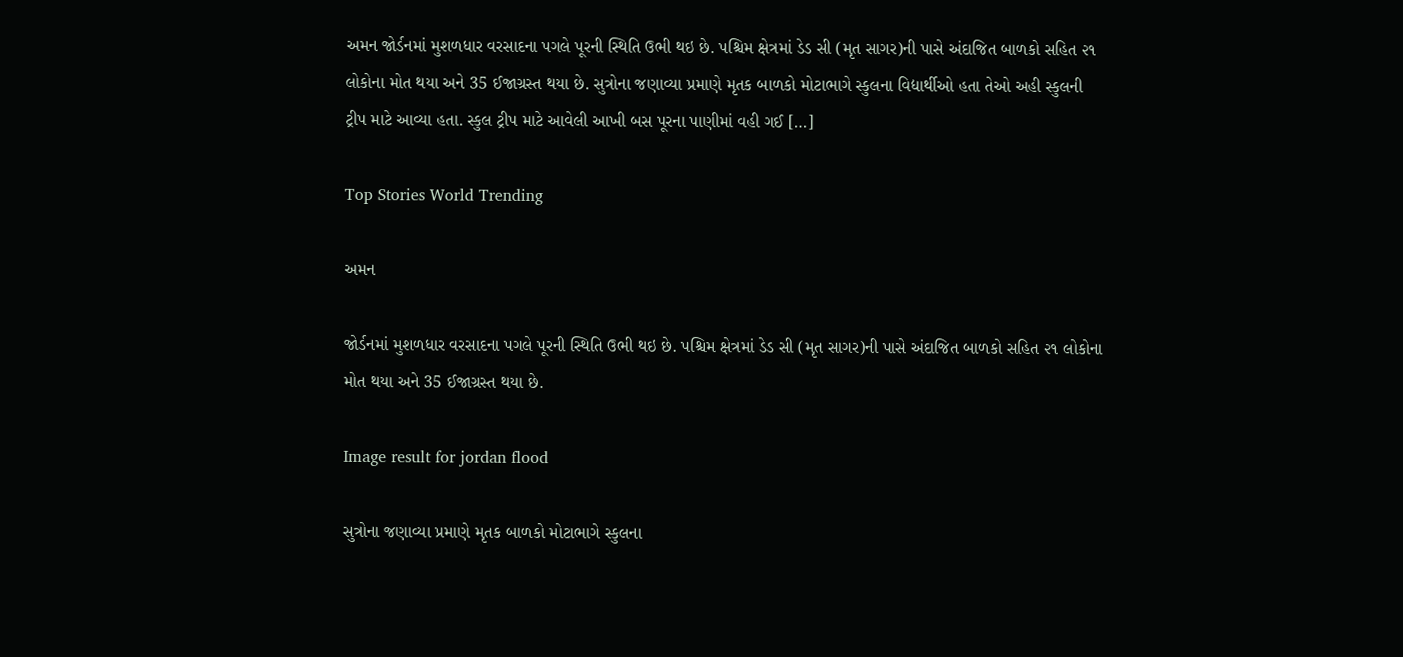અમન જોર્ડનમાં મુશળધાર વરસાદના પગલે પૂરની સ્થિતિ ઉભી થઇ છે. પશ્ચિમ ક્ષેત્રમાં ડેડ સી (મૃત સાગર)ની પાસે અંદાજિત બાળકો સહિત ૨૧ લોકોના મોત થયા અને 35 ઈજાગ્રસ્ત થયા છે. સુત્રોના જણાવ્યા પ્રમાણે મૃતક બાળકો મોટાભાગે સ્કુલના વિદ્યાર્થીઓ હતા તેઓ અહી સ્કુલની ટ્રીપ માટે આવ્યા હતા. સ્કુલ ટ્રીપ માટે આવેલી આખી બસ પૂરના પાણીમાં વહી ગઈ […]

Top Stories World Trending

અમન

જોર્ડનમાં મુશળધાર વરસાદના પગલે પૂરની સ્થિતિ ઉભી થઇ છે. પશ્ચિમ ક્ષેત્રમાં ડેડ સી (મૃત સાગર)ની પાસે અંદાજિત બાળકો સહિત ૨૧ લોકોના મોત થયા અને 35 ઈજાગ્રસ્ત થયા છે.

Image result for jordan flood

સુત્રોના જણાવ્યા પ્રમાણે મૃતક બાળકો મોટાભાગે સ્કુલના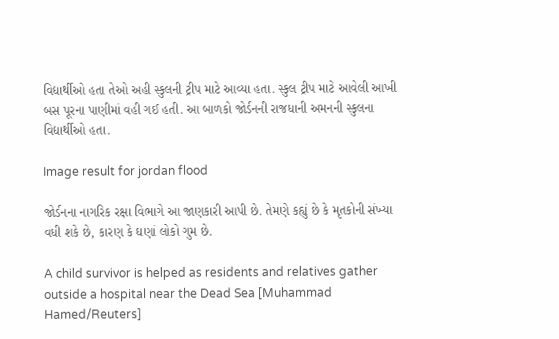વિદ્યાર્થીઓ હતા તેઓ અહી સ્કુલની ટ્રીપ માટે આવ્યા હતા. સ્કુલ ટ્રીપ માટે આવેલી આખી બસ પૂરના પાણીમાં વહી ગઈ હતી. આ બાળકો જોર્ડનની રાજધાની અમનની સ્કુલના વિદ્યાર્થીઓ હતા.

Image result for jordan flood

જોર્ડનના નાગરિક રક્ષા વિભાગે આ જાણકારી આપી છે. તેમણે કહ્યું છે કે મૃતકોની સંખ્યા વધી શકે છે, કારણ કે ઘણાં લોકો ગુમ છે.

A child survivor is helped as residents and relatives gather outside a hospital near the Dead Sea [Muhammad Hamed/Reuters]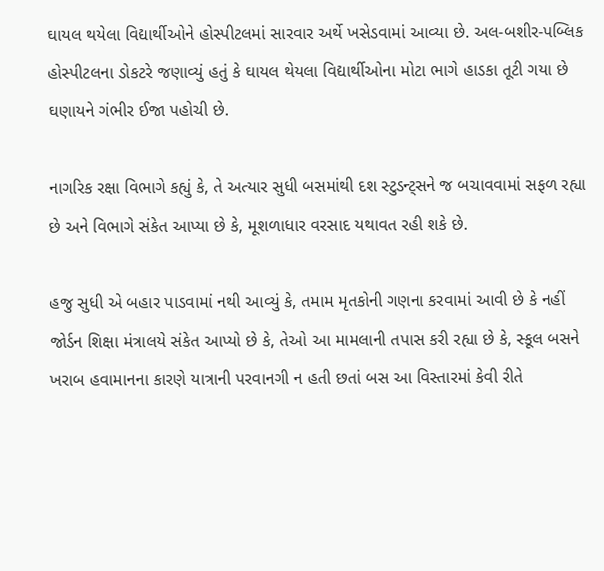ઘાયલ થયેલા વિદ્યાર્થીઓને હોસ્પીટલમાં સારવાર અર્થે ખસેડવામાં આવ્યા છે. અલ-બશીર-પબ્લિક હોસ્પીટલના ડોકટરે જણાવ્યું હતું કે ઘાયલ થેયલા વિદ્યાર્થીઓના મોટા ભાગે હાડકા તૂટી ગયા છે ઘણાયને ગંભીર ઈજા પહોચી છે.

નાગરિક રક્ષા વિભાગે કહ્યું કે, તે અત્યાર સુધી બસમાંથી દશ સ્ટુડન્ટ્સને જ બચાવવામાં સફળ રહ્યા છે અને વિભાગે સંકેત આપ્યા છે કે, મૂશળાધાર વરસાદ યથાવત રહી શકે છે.

હજુ સુધી એ બહાર પાડવામાં નથી આવ્યું કે, તમામ મૃતકોની ગણના કરવામાં આવી છે કે નહીં જોર્ડન શિક્ષા મંત્રાલયે સંકેત આપ્યો છે કે, તેઓ આ મામલાની તપાસ કરી રહ્યા છે કે, સ્કૂલ બસને ખરાબ હવામાનના કારણે યાત્રાની પરવાનગી ન હતી છતાં બસ આ વિસ્તારમાં કેવી રીતે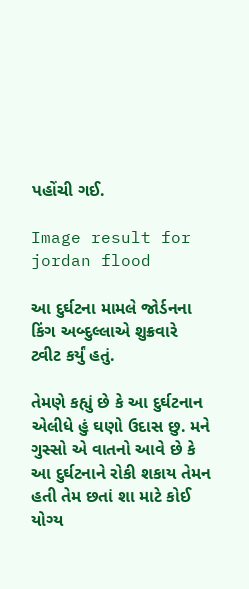પહોંચી ગઈ.

Image result for jordan flood

આ દુર્ઘટના મામલે જોર્ડનના કિંગ અબ્દુલ્લાએ શુક્રવારે ટ્વીટ કર્યું હતું.

તેમણે કહ્યું છે કે આ દુર્ઘટનાન એલીધે હું ઘણો ઉદાસ છુ. મને ગુસ્સો એ વાતનો આવે છે કે આ દુર્ઘટનાને રોકી શકાય તેમન હતી તેમ છતાં શા માટે કોઈ યોગ્ય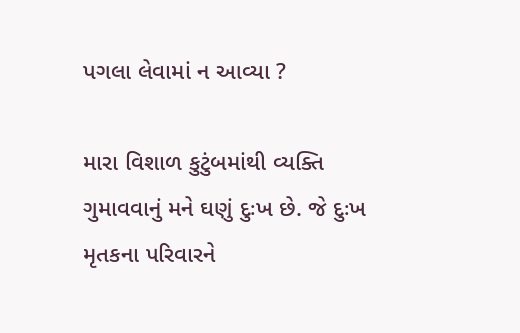પગલા લેવામાં ન આવ્યા ?

મારા વિશાળ કુટુંબમાંથી વ્યક્તિ ગુમાવવાનું મને ઘણું દુઃખ છે. જે દુઃખ મૃતકના પરિવારને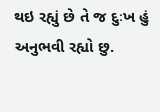થઇ રહ્યું છે તે જ દુઃખ હું અનુભવી રહ્યો છુ.